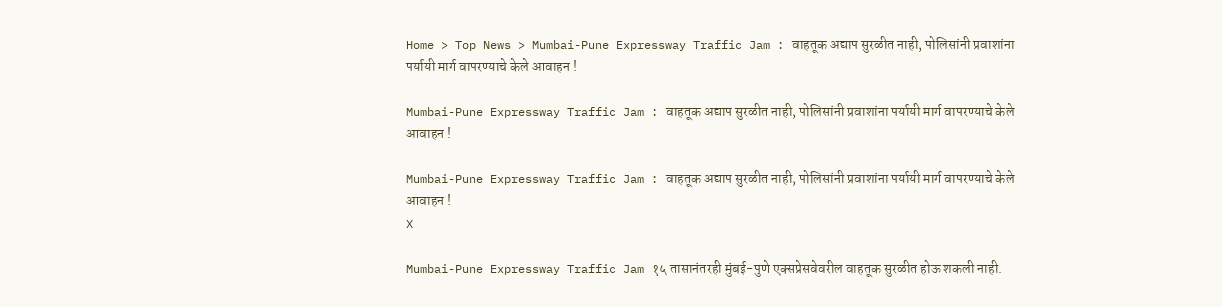Home > Top News > Mumbai-Pune Expressway Traffic Jam : वाहतूक अद्याप सुरळीत नाही, पोलिसांनी प्रवाशांना पर्यायी मार्ग वापरण्याचे केले आवाहन !

Mumbai-Pune Expressway Traffic Jam : वाहतूक अद्याप सुरळीत नाही, पोलिसांनी प्रवाशांना पर्यायी मार्ग वापरण्याचे केले आवाहन !

Mumbai-Pune Expressway Traffic Jam : वाहतूक अद्याप सुरळीत नाही, पोलिसांनी प्रवाशांना पर्यायी मार्ग वापरण्याचे केले आवाहन !
X

Mumbai-Pune Expressway Traffic Jam १५ तासानंतरही मुंबई-पुणे एक्सप्रेसवेवरील वाहतूक सुरळीत होऊ शकली नाही.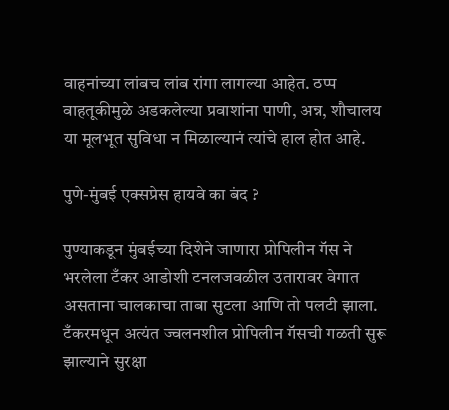वाहनांच्या लांबच लांब रांगा लागल्या आहेत. ठप्प वाहतूकीमुळे अडकलेल्या प्रवाशांना पाणी, अन्न, शौचालय या मूलभूत सुविधा न मिळाल्यानं त्यांचे हाल होत आहे.

पुणे-मुंबई एक्सप्रेस हायवे का बंद ?

पुण्याकडून मुंबईच्या दिशेने जाणारा प्रोपिलीन गॅस ने भरलेला टँकर आडोशी टनलजवळील उतारावर वेगात असताना चालकाचा ताबा सुटला आणि तो पलटी झाला. टँकरमधून अत्यंत ज्वलनशील प्रोपिलीन गॅसची गळती सुरू झाल्याने सुरक्षा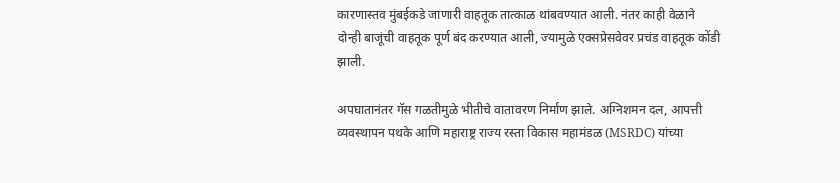कारणास्तव मुंबईकडे जाणारी वाहतूक तात्काळ थांबवण्यात आली. नंतर काही वेळाने दोन्ही बाजूंची वाहतूक पूर्ण बंद करण्यात आली, ज्यामुळे एक्सप्रेसवेवर प्रचंड वाहतूक कोंडी झाली.

अपघातानंतर गॅस गळतीमुळे भीतीचे वातावरण निर्माण झाले. अग्निशमन दल, आपत्ती व्यवस्थापन पथके आणि महाराष्ट्र राज्य रस्ता विकास महामंडळ (MSRDC) यांच्या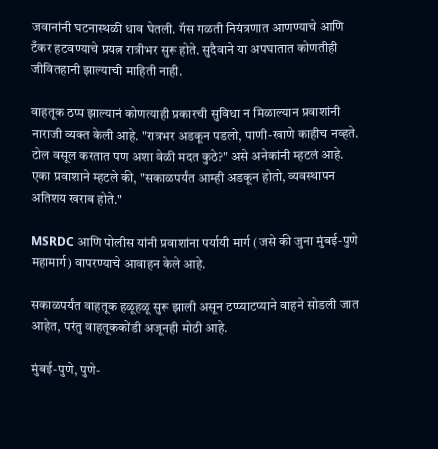जवानांनी घटनास्थळी धाव घेतली. गॅस गळती नियंत्रणात आणण्याचे आणि टँकर हटवण्याचे प्रयत्न रात्रीभर सुरू होते. सुदैवाने या अपघातात कोणतीही जीवितहानी झाल्याची माहिती नाही.

वाहतूक ठप्प झाल्यानं कोणत्याही प्रकारची सुविधा न मिळाल्यान प्रवाशांनी नाराजी व्यक्त केली आहे. "रात्रभर अडकून पडलो, पाणी-खाणे काहीच नव्हते. टोल वसूल करतात पण अशा वेळी मदत कुठे?" असे अनेकांनी म्हटलं आहे. एका प्रवाशाने म्हटले की, "सकाळपर्यंत आम्ही अडकून होतो, व्यवस्थापन अतिशय खराब होते."

MSRDC आणि पोलीस यांनी प्रवाशांना पर्यायी मार्ग (जसे की जुना मुंबई-पुणे महामार्ग) वापरण्याचे आवाहन केले आहे.

सकाळपर्यंत वाहतूक हळूहळू सुरू झाली असून टप्प्याटप्याने वाहने सोडली जात आहेत, परंतु वाहतूककोंडी अजूनही मोठी आहे.

मुंबई-पुणे, पुणे-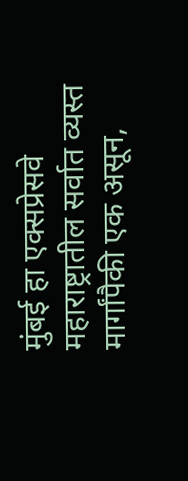मुंबई हा एक्सप्रेसवे महाराष्ट्रातील सर्वात व्यस्त मार्गांपैकी एक असून,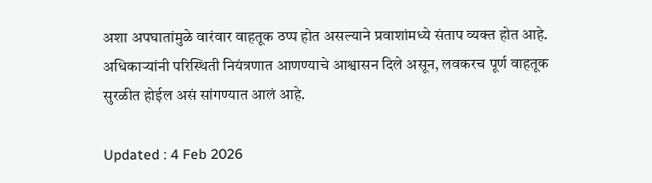अशा अपघातांमुळे वारंवार वाहतूक ठप्प होत असल्याने प्रवाशांमध्ये संताप व्यक्त होत आहे. अधिकाऱ्यांनी परिस्थिती नियंत्रणात आणण्याचे आश्वासन दिले असून, लवकरच पूर्ण वाहतूक सुरळीत होईल असं सांगण्यात आलं आहे.

Updated : 4 Feb 2026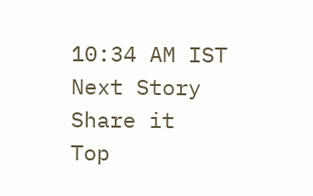10:34 AM IST
Next Story
Share it
Top